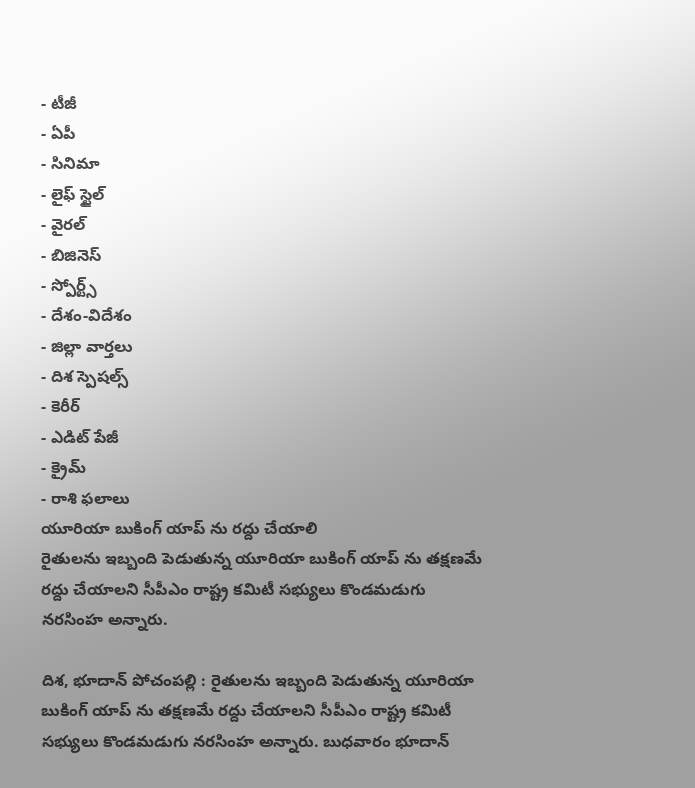- టీజీ
- ఏపీ
- సినిమా
- లైఫ్ స్టైల్
- వైరల్
- బిజినెస్
- స్పోర్ట్స్
- దేశం-విదేశం
- జిల్లా వార్తలు
- దిశ స్పెషల్స్
- కెరీర్
- ఎడిట్ పేజీ
- క్రైమ్
- రాశి ఫలాలు
యూరియా బుకింగ్ యాప్ ను రద్దు చేయాలి
రైతులను ఇబ్బంది పెడుతున్న యూరియా బుకింగ్ యాప్ ను తక్షణమే రద్దు చేయాలని సీపీఎం రాష్ట్ర కమిటీ సభ్యులు కొండమడుగు నరసింహ అన్నారు.

దిశ, భూదాన్ పోచంపల్లి : రైతులను ఇబ్బంది పెడుతున్న యూరియా బుకింగ్ యాప్ ను తక్షణమే రద్దు చేయాలని సీపీఎం రాష్ట్ర కమిటీ సభ్యులు కొండమడుగు నరసింహ అన్నారు. బుధవారం భూదాన్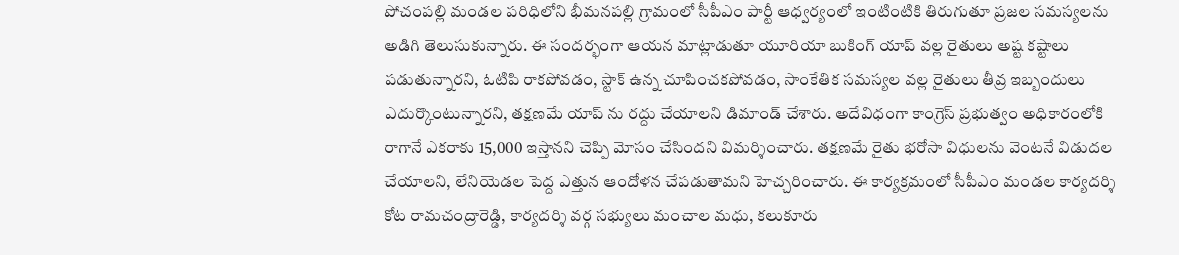పోచంపల్లి మండల పరిధిలోని భీమనపల్లి గ్రామంలో సీపీఎం పార్టీ ఆధ్వర్యంలో ఇంటింటికి తిరుగుతూ ప్రజల సమస్యలను అడిగి తెలుసుకున్నారు. ఈ సందర్భంగా ఆయన మాట్లాడుతూ యూరియా బుకింగ్ యాప్ వల్ల రైతులు అష్ట కష్టాలు పడుతున్నారని, ఓటిపి రాకపోవడం, స్టాక్ ఉన్న చూపించకపోవడం, సాంకేతిక సమస్యల వల్ల రైతులు తీవ్ర ఇబ్బందులు ఎదుర్కొంటున్నారని, తక్షణమే యాప్ ను రద్దు చేయాలని డిమాండ్ చేశారు. అదేవిధంగా కాంగ్రెస్ ప్రభుత్వం అధికారంలోకి రాగానే ఎకరాకు 15,000 ఇస్తానని చెప్పి మోసం చేసిందని విమర్శించారు. తక్షణమే రైతు భరోసా విధులను వెంటనే విడుదల చేయాలని, లేనియెడల పెద్ద ఎత్తున ఆందోళన చేపడుతామని హెచ్చరించారు. ఈ కార్యక్రమంలో సీపీఎం మండల కార్యదర్శి కోట రామచంద్రారెడ్డి, కార్యదర్శి వర్గ సభ్యులు మంచాల మధు, కలుకూరు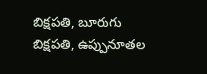బిక్షపతి, బూరుగు బిక్షపతి, ఉప్పునూతల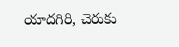యాదగిరి, చెరుకు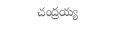చంద్రయ్య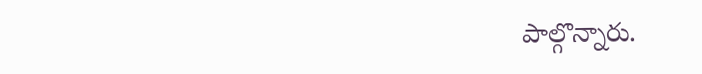పాల్గొన్నారు.